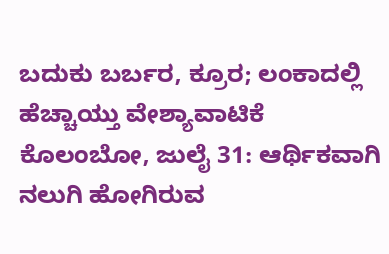ಬದುಕು ಬರ್ಬರ, ಕ್ರೂರ; ಲಂಕಾದಲ್ಲಿ ಹೆಚ್ಚಾಯ್ತು ವೇಶ್ಯಾವಾಟಿಕೆ
ಕೊಲಂಬೋ, ಜುಲೈ 31: ಆರ್ಥಿಕವಾಗಿ ನಲುಗಿ ಹೋಗಿರುವ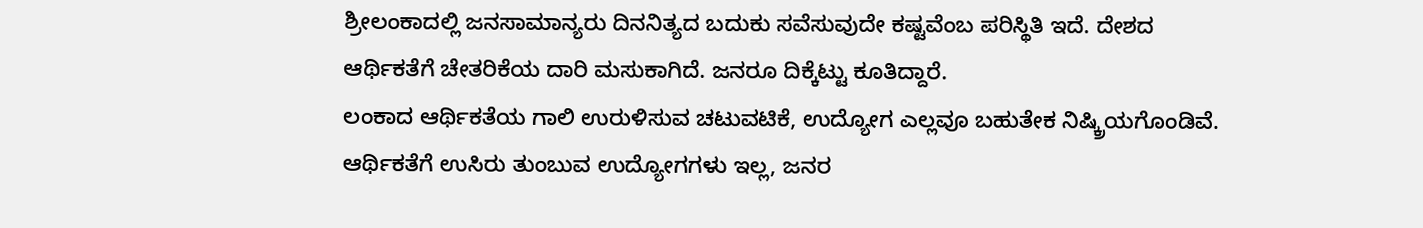ಶ್ರೀಲಂಕಾದಲ್ಲಿ ಜನಸಾಮಾನ್ಯರು ದಿನನಿತ್ಯದ ಬದುಕು ಸವೆಸುವುದೇ ಕಷ್ಟವೆಂಬ ಪರಿಸ್ಥಿತಿ ಇದೆ. ದೇಶದ ಆರ್ಥಿಕತೆಗೆ ಚೇತರಿಕೆಯ ದಾರಿ ಮಸುಕಾಗಿದೆ. ಜನರೂ ದಿಕ್ಕೆಟ್ಟು ಕೂತಿದ್ದಾರೆ.
ಲಂಕಾದ ಆರ್ಥಿಕತೆಯ ಗಾಲಿ ಉರುಳಿಸುವ ಚಟುವಟಿಕೆ, ಉದ್ಯೋಗ ಎಲ್ಲವೂ ಬಹುತೇಕ ನಿಷ್ಕ್ರಿಯಗೊಂಡಿವೆ. ಆರ್ಥಿಕತೆಗೆ ಉಸಿರು ತುಂಬುವ ಉದ್ಯೋಗಗಳು ಇಲ್ಲ, ಜನರ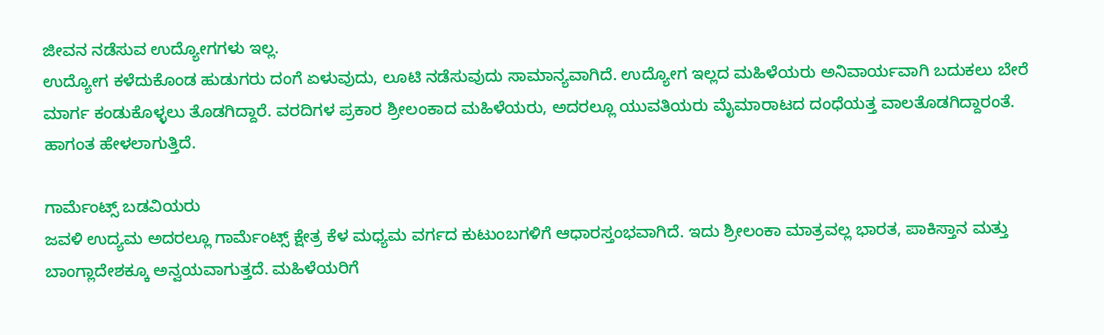ಜೀವನ ನಡೆಸುವ ಉದ್ಯೋಗಗಳು ಇಲ್ಲ.
ಉದ್ಯೋಗ ಕಳೆದುಕೊಂಡ ಹುಡುಗರು ದಂಗೆ ಏಳುವುದು, ಲೂಟಿ ನಡೆಸುವುದು ಸಾಮಾನ್ಯವಾಗಿದೆ. ಉದ್ಯೋಗ ಇಲ್ಲದ ಮಹಿಳೆಯರು ಅನಿವಾರ್ಯವಾಗಿ ಬದುಕಲು ಬೇರೆ ಮಾರ್ಗ ಕಂಡುಕೊಳ್ಳಲು ತೊಡಗಿದ್ದಾರೆ. ವರದಿಗಳ ಪ್ರಕಾರ ಶ್ರೀಲಂಕಾದ ಮಹಿಳೆಯರು, ಅದರಲ್ಲೂ ಯುವತಿಯರು ಮೈಮಾರಾಟದ ದಂಧೆಯತ್ತ ವಾಲತೊಡಗಿದ್ದಾರಂತೆ. ಹಾಗಂತ ಹೇಳಲಾಗುತ್ತಿದೆ.

ಗಾರ್ಮೆಂಟ್ಸ್ ಬಡವಿಯರು
ಜವಳಿ ಉದ್ಯಮ ಅದರಲ್ಲೂ ಗಾರ್ಮೆಂಟ್ಸ್ ಕ್ಷೇತ್ರ ಕೆಳ ಮಧ್ಯಮ ವರ್ಗದ ಕುಟುಂಬಗಳಿಗೆ ಆಧಾರಸ್ತಂಭವಾಗಿದೆ. ಇದು ಶ್ರೀಲಂಕಾ ಮಾತ್ರವಲ್ಲ ಭಾರತ, ಪಾಕಿಸ್ತಾನ ಮತ್ತು ಬಾಂಗ್ಲಾದೇಶಕ್ಕೂ ಅನ್ವಯವಾಗುತ್ತದೆ. ಮಹಿಳೆಯರಿಗೆ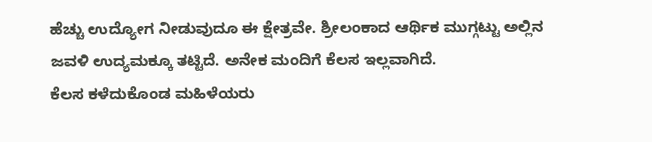ಹೆಚ್ಚು ಉದ್ಯೋಗ ನೀಡುವುದೂ ಈ ಕ್ಷೇತ್ರವೇ. ಶ್ರೀಲಂಕಾದ ಆರ್ಥಿಕ ಮುಗ್ಗಟ್ಟು ಅಲ್ಲಿನ ಜವಳಿ ಉದ್ಯಮಕ್ಕೂ ತಟ್ಟಿದೆ. ಅನೇಕ ಮಂದಿಗೆ ಕೆಲಸ ಇಲ್ಲವಾಗಿದೆ.
ಕೆಲಸ ಕಳೆದುಕೊಂಡ ಮಹಿಳೆಯರು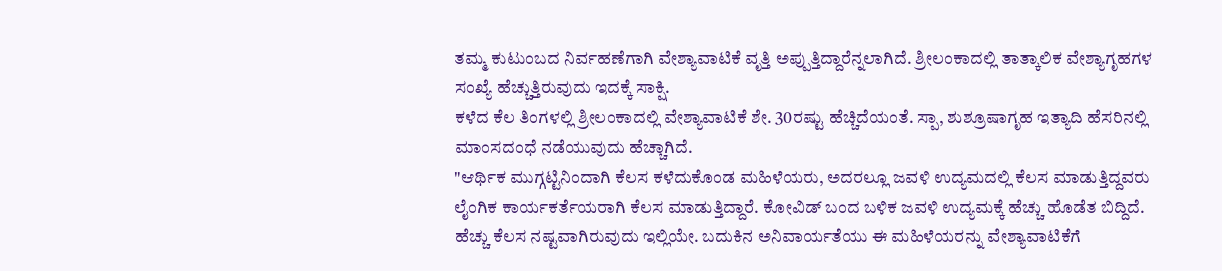ತಮ್ಮ ಕುಟುಂಬದ ನಿರ್ವಹಣೆಗಾಗಿ ವೇಶ್ಯಾವಾಟಿಕೆ ವೃತ್ತಿ ಅಪ್ಪುತ್ತಿದ್ದಾರೆನ್ನಲಾಗಿದೆ. ಶ್ರೀಲಂಕಾದಲ್ಲಿ ತಾತ್ಕಾಲಿಕ ವೇಶ್ಯಾಗೃಹಗಳ ಸಂಖ್ಯೆ ಹೆಚ್ಚುತ್ತಿರುವುದು ಇದಕ್ಕೆ ಸಾಕ್ಷಿ.
ಕಳೆದ ಕೆಲ ತಿಂಗಳಲ್ಲಿ ಶ್ರೀಲಂಕಾದಲ್ಲಿ ವೇಶ್ಯಾವಾಟಿಕೆ ಶೇ. 30ರಷ್ಟು ಹೆಚ್ಚಿದೆಯಂತೆ. ಸ್ಪಾ, ಶುಶ್ರೂಷಾಗೃಹ ಇತ್ಯಾದಿ ಹೆಸರಿನಲ್ಲಿ ಮಾಂಸದಂಧೆ ನಡೆಯುವುದು ಹೆಚ್ಚಾಗಿದೆ.
"ಆರ್ಥಿಕ ಮುಗ್ಗಟ್ಟಿನಿಂದಾಗಿ ಕೆಲಸ ಕಳೆದುಕೊಂಡ ಮಹಿಳೆಯರು, ಅದರಲ್ಲೂ ಜವಳಿ ಉದ್ಯಮದಲ್ಲಿ ಕೆಲಸ ಮಾಡುತ್ತಿದ್ದವರು ಲೈಂಗಿಕ ಕಾರ್ಯಕರ್ತೆಯರಾಗಿ ಕೆಲಸ ಮಾಡುತ್ತಿದ್ದಾರೆ. ಕೋವಿಡ್ ಬಂದ ಬಳಿಕ ಜವಳಿ ಉದ್ಯಮಕ್ಕೆ ಹೆಚ್ಚು ಹೊಡೆತ ಬಿದ್ದಿದೆ. ಹೆಚ್ಚು ಕೆಲಸ ನಷ್ಟವಾಗಿರುವುದು ಇಲ್ಲಿಯೇ. ಬದುಕಿನ ಅನಿವಾರ್ಯತೆಯು ಈ ಮಹಿಳೆಯರನ್ನು ವೇಶ್ಯಾವಾಟಿಕೆಗೆ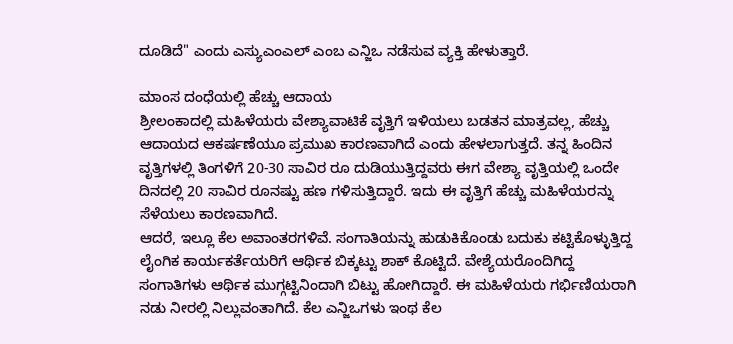ದೂಡಿದೆ" ಎಂದು ಎಸ್ಯುಎಂಎಲ್ ಎಂಬ ಎನ್ಜಿಒ ನಡೆಸುವ ವ್ಯಕ್ತಿ ಹೇಳುತ್ತಾರೆ.

ಮಾಂಸ ದಂಧೆಯಲ್ಲಿ ಹೆಚ್ಚು ಆದಾಯ
ಶ್ರೀಲಂಕಾದಲ್ಲಿ ಮಹಿಳೆಯರು ವೇಶ್ಯಾವಾಟಿಕೆ ವೃತ್ತಿಗೆ ಇಳಿಯಲು ಬಡತನ ಮಾತ್ರವಲ್ಲ, ಹೆಚ್ಚು ಆದಾಯದ ಆಕರ್ಷಣೆಯೂ ಪ್ರಮುಖ ಕಾರಣವಾಗಿದೆ ಎಂದು ಹೇಳಲಾಗುತ್ತದೆ. ತನ್ನ ಹಿಂದಿನ ವೃತ್ತಿಗಳಲ್ಲಿ ತಿಂಗಳಿಗೆ 20-30 ಸಾವಿರ ರೂ ದುಡಿಯುತ್ತಿದ್ದವರು ಈಗ ವೇಶ್ಯಾ ವೃತ್ತಿಯಲ್ಲಿ ಒಂದೇ ದಿನದಲ್ಲಿ 20 ಸಾವಿರ ರೂನಷ್ಟು ಹಣ ಗಳಿಸುತ್ತಿದ್ದಾರೆ. ಇದು ಈ ವೃತ್ತಿಗೆ ಹೆಚ್ಚು ಮಹಿಳೆಯರನ್ನು ಸೆಳೆಯಲು ಕಾರಣವಾಗಿದೆ.
ಆದರೆ, ಇಲ್ಲೂ ಕೆಲ ಅವಾಂತರಗಳಿವೆ. ಸಂಗಾತಿಯನ್ನು ಹುಡುಕಿಕೊಂಡು ಬದುಕು ಕಟ್ಟಿಕೊಳ್ಳುತ್ತಿದ್ದ ಲೈಂಗಿಕ ಕಾರ್ಯಕರ್ತೆಯರಿಗೆ ಆರ್ಥಿಕ ಬಿಕ್ಕಟ್ಟು ಶಾಕ್ ಕೊಟ್ಟಿದೆ. ವೇಶ್ಯೆಯರೊಂದಿಗಿದ್ದ ಸಂಗಾತಿಗಳು ಆರ್ಥಿಕ ಮುಗ್ಗಟ್ಟಿನಿಂದಾಗಿ ಬಿಟ್ಟು ಹೋಗಿದ್ದಾರೆ. ಈ ಮಹಿಳೆಯರು ಗರ್ಭಿಣಿಯರಾಗಿ ನಡು ನೀರಲ್ಲಿ ನಿಲ್ಲುವಂತಾಗಿದೆ. ಕೆಲ ಎನ್ಜಿಒಗಳು ಇಂಥ ಕೆಲ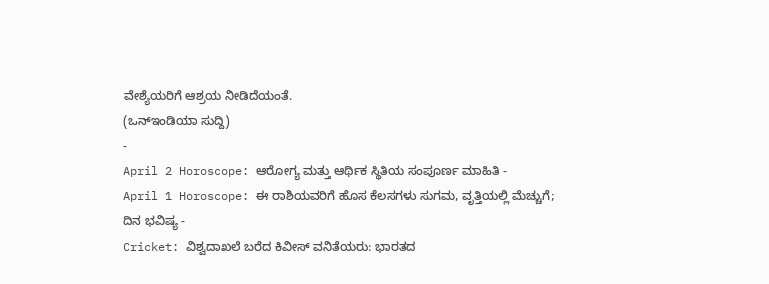ವೇಶ್ಯೆಯರಿಗೆ ಆಶ್ರಯ ನೀಡಿದೆಯಂತೆ.
(ಒನ್ಇಂಡಿಯಾ ಸುದ್ದಿ)
-
April 2 Horoscope: ಆರೋಗ್ಯ ಮತ್ತು ಆರ್ಥಿಕ ಸ್ಥಿತಿಯ ಸಂಪೂರ್ಣ ಮಾಹಿತಿ -
April 1 Horoscope: ಈ ರಾಶಿಯವರಿಗೆ ಹೊಸ ಕೆಲಸಗಳು ಸುಗಮ, ವೃತ್ತಿಯಲ್ಲಿ ಮೆಚ್ಚುಗೆ; ದಿನ ಭವಿಷ್ಯ -
Cricket: ವಿಶ್ವದಾಖಲೆ ಬರೆದ ಕಿವೀಸ್ ವನಿತೆಯರು: ಭಾರತದ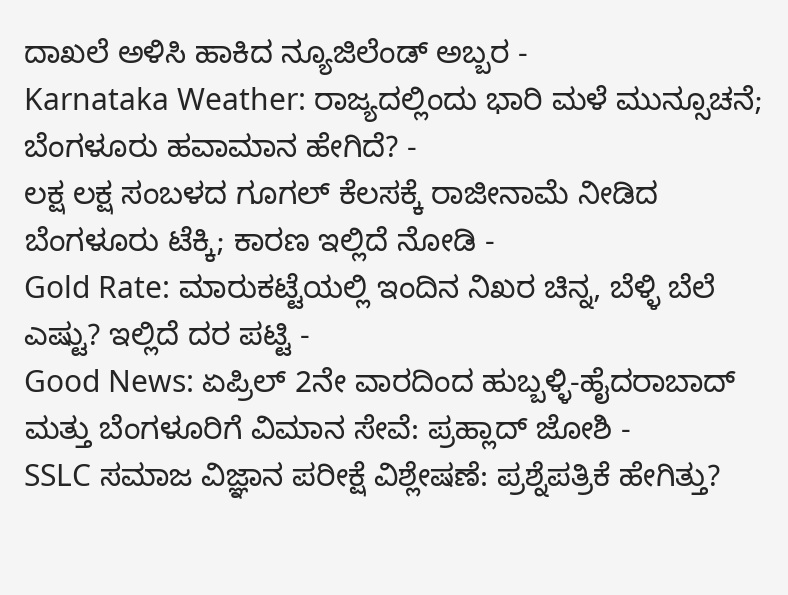ದಾಖಲೆ ಅಳಿಸಿ ಹಾಕಿದ ನ್ಯೂಜಿಲೆಂಡ್ ಅಬ್ಬರ -
Karnataka Weather: ರಾಜ್ಯದಲ್ಲಿಂದು ಭಾರಿ ಮಳೆ ಮುನ್ಸೂಚನೆ; ಬೆಂಗಳೂರು ಹವಾಮಾನ ಹೇಗಿದೆ? -
ಲಕ್ಷ ಲಕ್ಷ ಸಂಬಳದ ಗೂಗಲ್ ಕೆಲಸಕ್ಕೆ ರಾಜೀನಾಮೆ ನೀಡಿದ ಬೆಂಗಳೂರು ಟೆಕ್ಕಿ; ಕಾರಣ ಇಲ್ಲಿದೆ ನೋಡಿ -
Gold Rate: ಮಾರುಕಟ್ಟೆಯಲ್ಲಿ ಇಂದಿನ ನಿಖರ ಚಿನ್ನ, ಬೆಳ್ಳಿ ಬೆಲೆ ಎಷ್ಟು? ಇಲ್ಲಿದೆ ದರ ಪಟ್ಟಿ -
Good News: ಏಪ್ರಿಲ್ 2ನೇ ವಾರದಿಂದ ಹುಬ್ಬಳ್ಳಿ-ಹೈದರಾಬಾದ್ ಮತ್ತು ಬೆಂಗಳೂರಿಗೆ ವಿಮಾನ ಸೇವೆ: ಪ್ರಹ್ಲಾದ್ ಜೋಶಿ -
SSLC ಸಮಾಜ ವಿಜ್ಞಾನ ಪರೀಕ್ಷೆ ವಿಶ್ಲೇಷಣೆ: ಪ್ರಶ್ನೆಪತ್ರಿಕೆ ಹೇಗಿತ್ತು?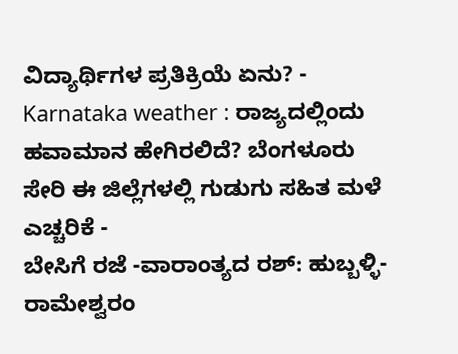ವಿದ್ಯಾರ್ಥಿಗಳ ಪ್ರತಿಕ್ರಿಯೆ ಏನು? -
Karnataka weather : ರಾಜ್ಯದಲ್ಲಿಂದು ಹವಾಮಾನ ಹೇಗಿರಲಿದೆ? ಬೆಂಗಳೂರು ಸೇರಿ ಈ ಜಿಲ್ಲೆಗಳಲ್ಲಿ ಗುಡುಗು ಸಹಿತ ಮಳೆ ಎಚ್ಚರಿಕೆ -
ಬೇಸಿಗೆ ರಜೆ -ವಾರಾಂತ್ಯದ ರಶ್: ಹುಬ್ಬಳ್ಳಿ-ರಾಮೇಶ್ವರಂ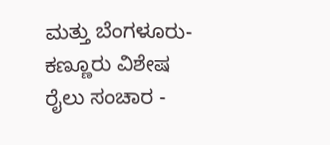ಮತ್ತು ಬೆಂಗಳೂರು-ಕಣ್ಣೂರು ವಿಶೇಷ ರೈಲು ಸಂಚಾರ -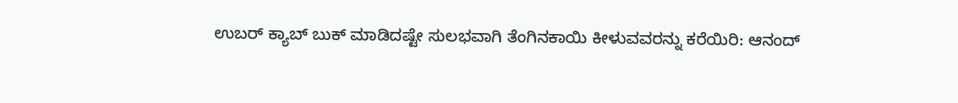ಉಬರ್ ಕ್ಯಾಬ್ ಬುಕ್ ಮಾಡಿದಷ್ಟೇ ಸುಲಭವಾಗಿ ತೆಂಗಿನಕಾಯಿ ಕೀಳುವವರನ್ನು ಕರೆಯಿರಿ: ಆನಂದ್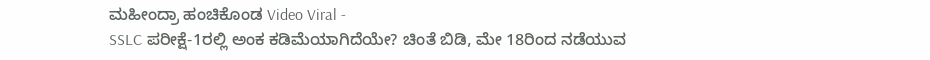ಮಹೀಂದ್ರಾ ಹಂಚಿಕೊಂಡ Video Viral -
SSLC ಪರೀಕ್ಷೆ-1ರಲ್ಲಿ ಅಂಕ ಕಡಿಮೆಯಾಗಿದೆಯೇ? ಚಿಂತೆ ಬಿಡಿ, ಮೇ 18ರಿಂದ ನಡೆಯುವ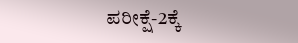ಪರೀಕ್ಷೆ-2ಕ್ಕೆ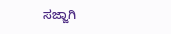ಸಜ್ಜಾಗಿ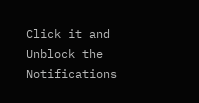Click it and Unblock the Notifications